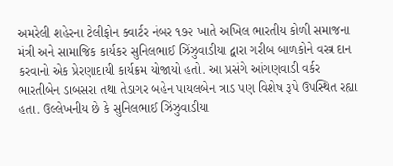અમરેલી શહેરના ટેલીફોન ક્વાર્ટર નંબર ૧૭૨ ખાતે અખિલ ભારતીય કોળી સમાજના મંત્રી અને સામાજિક કાર્યકર સુનિલભાઈ ઝિંઝુવાડીયા દ્વારા ગરીબ બાળકોને વસ્ત્ર દાન કરવાનો એક પ્રેરણાદાયી કાર્યક્રમ યોજાયો હતો. આ પ્રસંગે આંગણવાડી વર્કર ભારતીબેન ડાબસરા તથા તેડાગર બહેન પાયલબેન ત્રાડ પણ વિશેષ રૂપે ઉપસ્થિત રહ્યા હતા. ઉલ્લેખનીય છે કે સુનિલભાઈ ઝિંઝુવાડીયા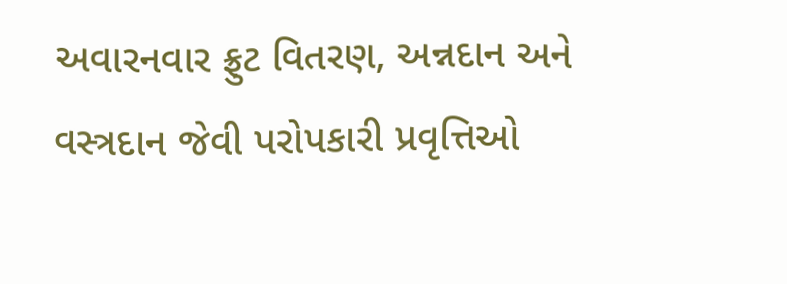અવારનવાર ફ્રુટ વિતરણ, અન્નદાન અને વસ્ત્રદાન જેવી પરોપકારી પ્રવૃત્તિઓ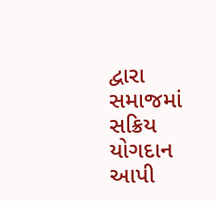દ્વારા સમાજમાં સક્રિય યોગદાન આપી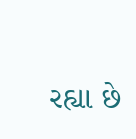રહ્યા છે